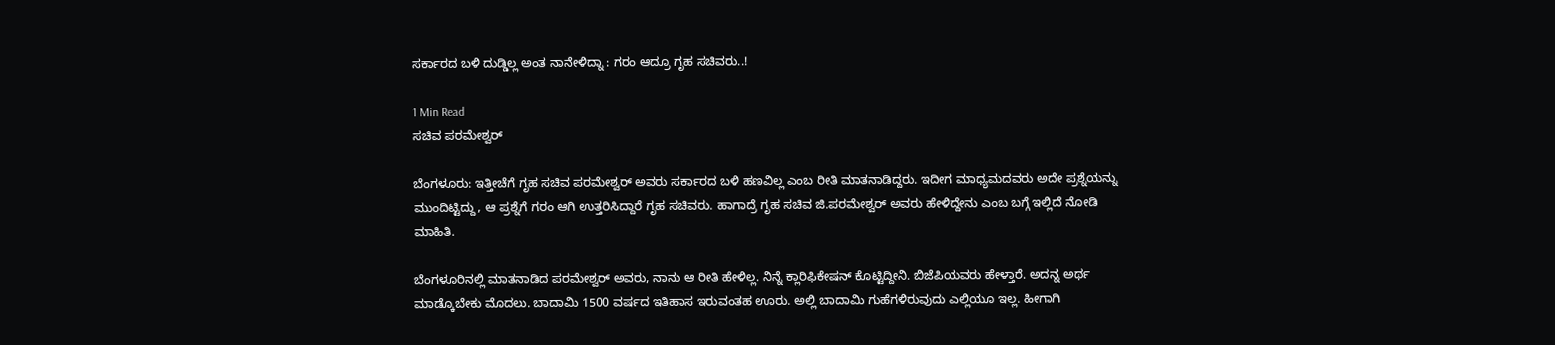ಸರ್ಕಾರದ ಬಳಿ ದುಡ್ಡಿಲ್ಲ ಅಂತ ನಾನೇಳಿದ್ನಾ : ಗರಂ ಆದ್ರೂ ಗೃಹ ಸಚಿವರು..!

1 Min Read
ಸಚಿವ ಪರಮೇಶ್ವರ್

ಬೆಂಗಳೂರು: ಇತ್ತೀಚೆಗೆ ಗೃಹ ಸಚಿವ ಪರಮೇಶ್ವರ್ ಅವರು ಸರ್ಕಾರದ ಬಳಿ ಹಣವಿಲ್ಲ ಎಂಬ ರೀತಿ ಮಾತನಾಡಿದ್ದರು. ಇದೀಗ ಮಾಧ್ಯಮದವರು ಅದೇ ಪ್ರಶ್ನೆಯನ್ನು ಮುಂದಿಟ್ಟಿದ್ದು, ಆ ಪ್ರಶ್ನೆಗೆ ಗರಂ ಆಗಿ ಉತ್ತರಿಸಿದ್ದಾರೆ ಗೃಹ ಸಚಿವರು. ಹಾಗಾದ್ರೆ ಗೃಹ ಸಚಿವ ಜಿ.ಪರಮೇಶ್ವರ್ ಅವರು ಹೇಳಿದ್ದೇನು ಎಂಬ ಬಗ್ಗೆ ಇಲ್ಲಿದೆ ನೋಡಿ ಮಾಹಿತಿ.

ಬೆಂಗಳೂರಿನಲ್ಲಿ ಮಾತನಾಡಿದ ಪರಮೇಶ್ವರ್ ಅವರು, ನಾನು ಆ ರೀತಿ ಹೇಳಿಲ್ಲ. ನಿನ್ನೆ ಕ್ಲಾರಿಫಿಕೇಷನ್ ಕೊಟ್ಟಿದ್ದೀನಿ. ಬಿಜೆಪಿಯವರು ಹೇಳ್ತಾರೆ. ಅದನ್ನ ಅರ್ಥ ಮಾಡ್ಕೊಬೇಕು ಮೊದಲು. ಬಾದಾಮಿ 1500 ವರ್ಷದ ಇತಿಹಾಸ ಇರುವಂತಹ ಊರು. ಅಲ್ಲಿ ಬಾದಾಮಿ ಗುಹೆಗಳಿರುವುದು ಎಲ್ಲಿಯೂ ಇಲ್ಲ. ಹೀಗಾಗಿ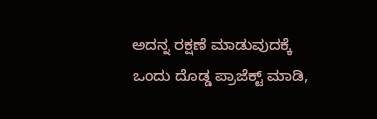ಅದನ್ನ ರಕ್ಷಣೆ ಮಾಡುವುದಕ್ಕೆ ಒಂದು ದೊಡ್ಡ ಪ್ರಾಜೆಕ್ಟ್ ಮಾಡಿ,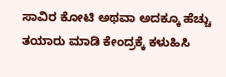ಸಾವಿರ ಕೋಟಿ ಅಥವಾ ಅದಕ್ಕೂ ಹೆಚ್ಚು ತಯಾರು ಮಾಡಿ ಕೇಂದ್ರಕ್ಕೆ ಕಳುಹಿಸಿ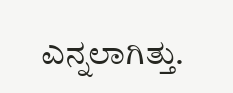ಎನ್ನಲಾಗಿತ್ತು.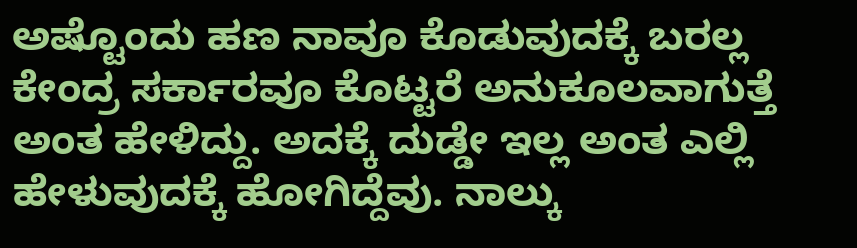ಅಷ್ಟೊಂದು ಹಣ ನಾವೂ ಕೊಡುವುದಕ್ಕೆ ಬರಲ್ಲ ಕೇಂದ್ರ ಸರ್ಕಾರವೂ ಕೊಟ್ಟರೆ ಅನುಕೂಲವಾಗುತ್ತೆ ಅಂತ ಹೇಳಿದ್ದು. ಅದಕ್ಕೆ ದುಡ್ಡೇ ಇಲ್ಲ ಅಂತ ಎಲ್ಲಿ ಹೇಳುವುದಕ್ಕೆ ಹೋಗಿದ್ದೆವು. ನಾಲ್ಕು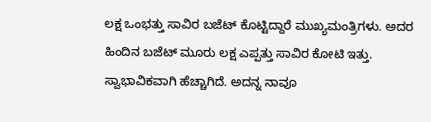ಲಕ್ಷ ಒಂಭತ್ತು ಸಾವಿರ ಬಜೆಟ್ ಕೊಟ್ಟಿದ್ದಾರೆ ಮುಖ್ಯಮಂತ್ರಿಗಳು. ಅದರ ಹಿಂದಿನ ಬಜೆಟ್ ಮೂರು ಲಕ್ಷ ಎಪ್ಪತ್ತು ಸಾವಿರ ಕೋಟಿ ಇತ್ತು. ಸ್ವಾಭಾವಿಕವಾಗಿ ಹೆಚ್ಚಾಗಿದೆ. ಅದನ್ನ ನಾವೂ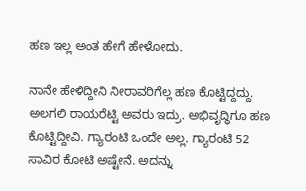ಹಣ ಇಲ್ಲ ಅಂತ ಹೇಗೆ ಹೇಳೋದು.

ನಾನೇ ಹೇಳಿದ್ದೀನಿ ನೀರಾವರಿಗೆಲ್ಲ ಹಣ ಕೊಟ್ಟಿದ್ದದ್ದು. ಅಲಗಲಿ ರಾಯರೆಟ್ಟಿ ಅವರು ಇದ್ರು. ಅಭಿವೃದ್ಧಿಗೂ ಹಣ ಕೊಟ್ಟಿದ್ದೀವಿ. ಗ್ಯಾರಂಟಿ ಒಂದೇ ಅಲ್ಲ. ಗ್ಯಾರಂಟಿ 52 ಸಾವಿರ ಕೋಟಿ ಅಷ್ಟೇನೆ. ಅದನ್ನು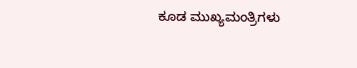ಕೂಡ ಮುಖ್ಯಮಂತ್ರಿಗಳು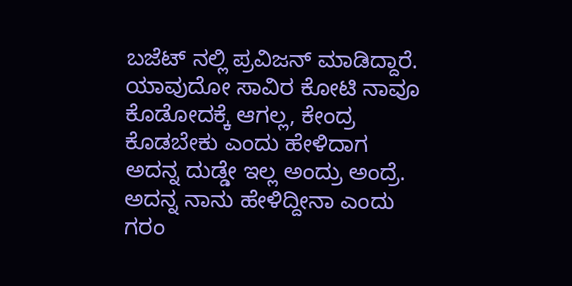ಬಜೆಟ್ ನಲ್ಲಿ ಪ್ರವಿಜನ್ ಮಾಡಿದ್ದಾರೆ. ಯಾವುದೋ ಸಾವಿರ ಕೋಟಿ ನಾವೂ ಕೊಡೋದಕ್ಕೆ ಆಗಲ್ಲ, ಕೇಂದ್ರ ಕೊಡಬೇಕು ಎಂದು ಹೇಳಿದಾಗ ಅದನ್ನ ದುಡ್ಡೇ ಇಲ್ಲ ಅಂದ್ರು ಅಂದ್ರೆ. ಅದನ್ನ ನಾನು ಹೇಳಿದ್ದೀನಾ ಎಂದು ಗರಂ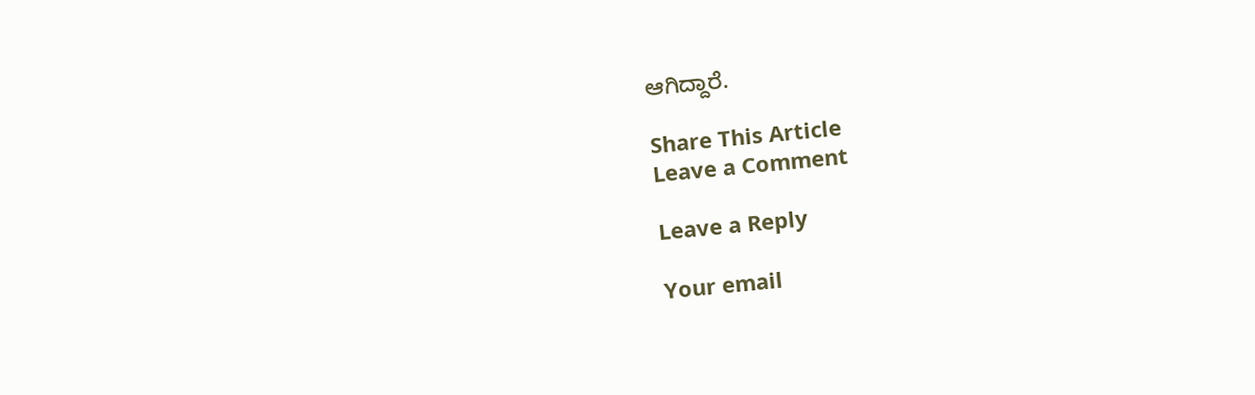ಆಗಿದ್ದಾರೆ.

Share This Article
Leave a Comment

Leave a Reply

Your email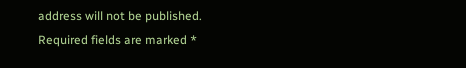address will not be published. Required fields are marked *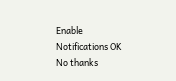Enable Notifications OK No thanks